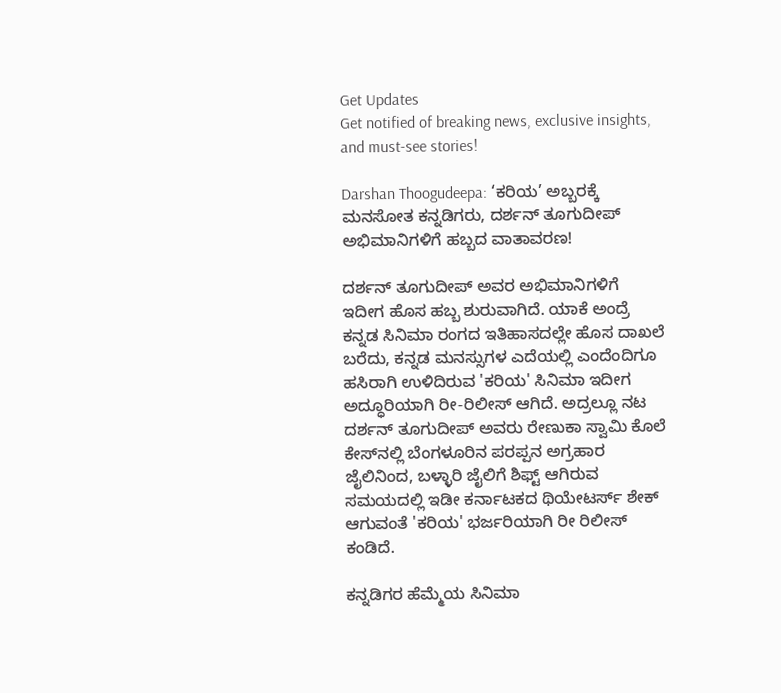Get Updates
Get notified of breaking news, exclusive insights, and must-see stories!

Darshan Thoogudeepa: ‘ಕರಿಯ’ ಅಬ್ಬರಕ್ಕೆ ಮನಸೋತ ಕನ್ನಡಿಗರು, ದರ್ಶನ್ ತೂಗುದೀಪ್ ಅಭಿಮಾನಿಗಳಿಗೆ ಹಬ್ಬದ ವಾತಾವರಣ!

ದರ್ಶನ್ ತೂಗುದೀಪ್ ಅವರ ಅಭಿಮಾನಿಗಳಿಗೆ ಇದೀಗ ಹೊಸ ಹಬ್ಬ ಶುರುವಾಗಿದೆ. ಯಾಕೆ ಅಂದ್ರೆ ಕನ್ನಡ ಸಿನಿಮಾ ರಂಗದ ಇತಿಹಾಸದಲ್ಲೇ ಹೊಸ ದಾಖಲೆ ಬರೆದು, ಕನ್ನಡ ಮನಸ್ಸುಗಳ ಎದೆಯಲ್ಲಿ ಎಂದೆಂದಿಗೂ ಹಸಿರಾಗಿ ಉಳಿದಿರುವ 'ಕರಿಯ' ಸಿನಿಮಾ ಇದೀಗ ಅದ್ಧೂರಿಯಾಗಿ ರೀ-ರಿಲೀಸ್ ಆಗಿದೆ. ಅದ್ರಲ್ಲೂ ನಟ ದರ್ಶನ್ ತೂಗುದೀಪ್ ಅವರು ರೇಣುಕಾ ಸ್ವಾಮಿ ಕೊಲೆ ಕೇಸ್‌ನಲ್ಲಿ ಬೆಂಗಳೂರಿನ ಪರಪ್ಪನ ಅಗ್ರಹಾರ ಜೈಲಿನಿಂದ, ಬಳ್ಳಾರಿ ಜೈಲಿಗೆ ಶಿಫ್ಟ್ ಆಗಿರುವ ಸಮಯದಲ್ಲಿ ಇಡೀ ಕರ್ನಾಟಕದ ಥಿಯೇಟರ್ಸ್ ಶೇಕ್ ಆಗುವಂತೆ 'ಕರಿಯ' ಭರ್ಜರಿಯಾಗಿ ರೀ ರಿಲೀಸ್ ಕಂಡಿದೆ.

ಕನ್ನಡಿಗರ ಹೆಮ್ಮೆಯ ಸಿನಿಮಾ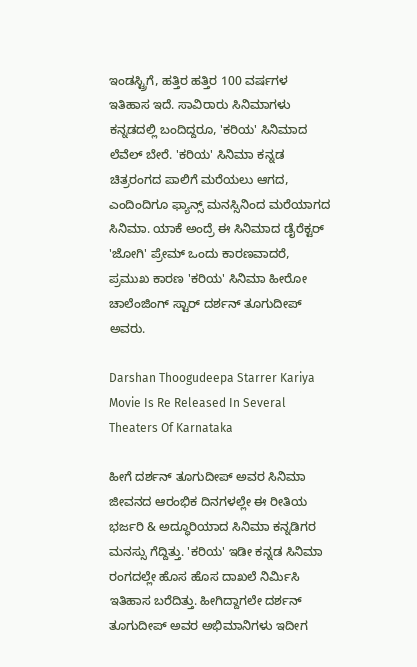ಇಂಡಸ್ಟ್ರಿಗೆ, ಹತ್ತಿರ ಹತ್ತಿರ 100 ವರ್ಷಗಳ ಇತಿಹಾಸ ಇದೆ. ಸಾವಿರಾರು ಸಿನಿಮಾಗಳು ಕನ್ನಡದಲ್ಲಿ ಬಂದಿದ್ದರೂ, 'ಕರಿಯ' ಸಿನಿಮಾದ ಲೆವೆಲ್ ಬೇರೆ. 'ಕರಿಯ' ಸಿನಿಮಾ ಕನ್ನಡ ಚಿತ್ರರಂಗದ ಪಾಲಿಗೆ ಮರೆಯಲು ಆಗದ, ಎಂದಿಂದಿಗೂ ಫ್ಯಾನ್ಸ್ ಮನಸ್ಸಿನಿಂದ ಮರೆಯಾಗದ ಸಿನಿಮಾ. ಯಾಕೆ ಅಂದ್ರೆ ಈ ಸಿನಿಮಾದ ಡೈರೆಕ್ಟರ್ 'ಜೋಗಿ' ಪ್ರೇಮ್ ಒಂದು ಕಾರಣವಾದರೆ, ಪ್ರಮುಖ ಕಾರಣ 'ಕರಿಯ' ಸಿನಿಮಾ ಹೀರೋ ಚಾಲೆಂಜಿಂಗ್ ಸ್ಟಾರ್ ದರ್ಶನ್ ತೂಗುದೀಪ್ ಅವರು.

Darshan Thoogudeepa Starrer Kariya Movie Is Re Released In Several Theaters Of Karnataka

ಹೀಗೆ ದರ್ಶನ್ ತೂಗುದೀಪ್ ಅವರ ಸಿನಿಮಾ ಜೀವನದ ಆರಂಭಿಕ ದಿನಗಳಲ್ಲೇ ಈ ರೀತಿಯ ಭರ್ಜರಿ & ಅದ್ಧೂರಿಯಾದ ಸಿನಿಮಾ ಕನ್ನಡಿಗರ ಮನಸ್ಸು ಗೆದ್ದಿತ್ತು. 'ಕರಿಯ' ಇಡೀ ಕನ್ನಡ ಸಿನಿಮಾ ರಂಗದಲ್ಲೇ ಹೊಸ ಹೊಸ ದಾಖಲೆ ನಿರ್ಮಿಸಿ ಇತಿಹಾಸ ಬರೆದಿತ್ತು. ಹೀಗಿದ್ದಾಗಲೇ ದರ್ಶನ್ ತೂಗುದೀಪ್ ಅವರ ಅಭಿಮಾನಿಗಳು ಇದೀಗ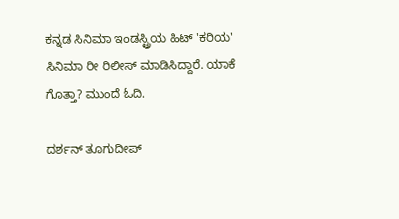ಕನ್ನಡ ಸಿನಿಮಾ ಇಂಡಸ್ಟ್ರಿಯ ಹಿಟ್ 'ಕರಿಯ' ಸಿನಿಮಾ ರೀ ರಿಲೀಸ್ ಮಾಡಿಸಿದ್ದಾರೆ. ಯಾಕೆ ಗೊತ್ತಾ? ಮುಂದೆ ಓದಿ.

ದರ್ಶನ್ ತೂಗುದೀಪ್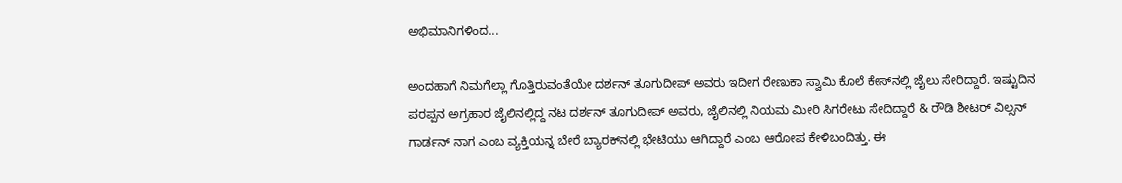ಅಭಿಮಾನಿಗಳಿಂದ...

ಅಂದಹಾಗೆ ನಿಮಗೆಲ್ಲಾ ಗೊತ್ತಿರುವಂತೆಯೇ ದರ್ಶನ್ ತೂಗುದೀಪ್ ಅವರು ಇದೀಗ ರೇಣುಕಾ ಸ್ವಾಮಿ ಕೊಲೆ ಕೇಸ್‌ನಲ್ಲಿ ಜೈಲು ಸೇರಿದ್ದಾರೆ. ಇಷ್ಟುದಿನ ಪರಪ್ಪನ ಅಗ್ರಹಾರ ಜೈಲಿನಲ್ಲಿದ್ದ ನಟ ದರ್ಶನ್ ತೂಗುದೀಪ್ ಅವರು, ಜೈಲಿನಲ್ಲಿ ನಿಯಮ ಮೀರಿ ಸಿಗರೇಟು ಸೇದಿದ್ದಾರೆ & ರೌಡಿ ಶೀಟರ್ ವಿಲ್ಸನ್ ಗಾರ್ಡನ್ ನಾಗ ಎಂಬ ವ್ಯಕ್ತಿಯನ್ನ ಬೇರೆ ಬ್ಯಾರಕ್‌ನಲ್ಲಿ ಭೇಟಿಯು ಆಗಿದ್ದಾರೆ ಎಂಬ ಆರೋಪ ಕೇಳಿಬಂದಿತ್ತು. ಈ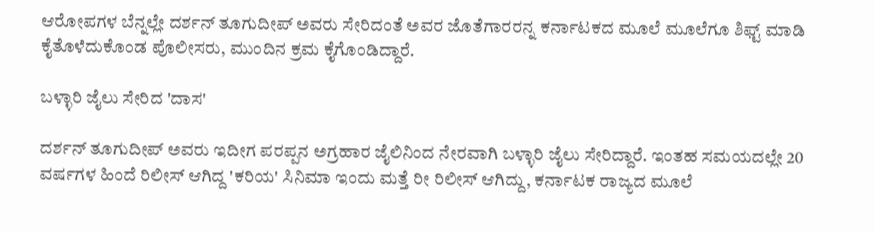ಆರೋಪಗಳ ಬೆನ್ನಲ್ಲೇ ದರ್ಶನ್ ತೂಗುದೀಪ್ ಅವರು ಸೇರಿದಂತೆ ಅವರ ಜೊತೆಗಾರರನ್ನ ಕರ್ನಾಟಕದ ಮೂಲೆ ಮೂಲೆಗೂ ಶಿಫ್ಟ್ ಮಾಡಿ ಕೈತೊಳೆದುಕೊಂಡ ಪೊಲೀಸರು, ಮುಂದಿನ ಕ್ರಮ ಕೈಗೊಂಡಿದ್ದಾರೆ.

ಬಳ್ಳಾರಿ ಜೈಲು ಸೇರಿದ 'ದಾಸ'

ದರ್ಶನ್ ತೂಗುದೀಪ್ ಅವರು ಇದೀಗ ಪರಪ್ಪನ ಅಗ್ರಹಾರ ಜೈಲಿನಿಂದ ನೇರವಾಗಿ ಬಳ್ಳಾರಿ ಜೈಲು ಸೇರಿದ್ದಾರೆ. ಇಂತಹ ಸಮಯದಲ್ಲೇ 20 ವರ್ಷಗಳ ಹಿಂದೆ ರಿಲೀಸ್ ಆಗಿದ್ದ 'ಕರಿಯ' ಸಿನಿಮಾ ಇಂದು ಮತ್ತೆ ರೀ ರಿಲೀಸ್ ಆಗಿದ್ದು, ಕರ್ನಾಟಕ ರಾಜ್ಯದ ಮೂಲೆ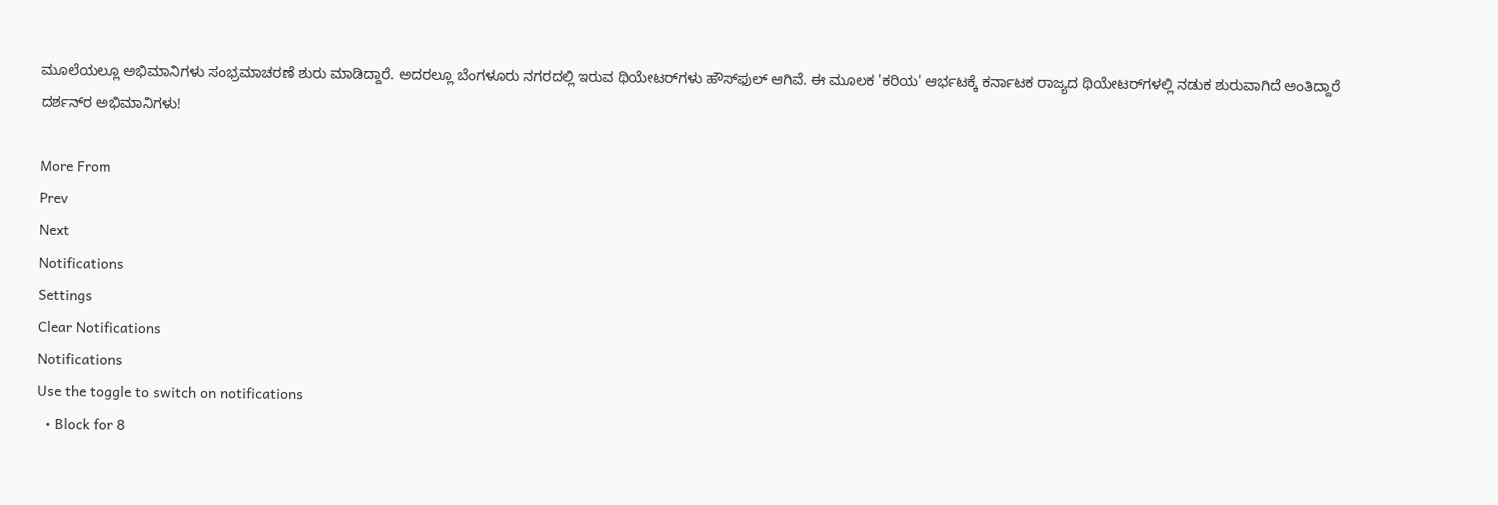ಮೂಲೆಯಲ್ಲೂ ಅಭಿಮಾನಿಗಳು ಸಂಭ್ರಮಾಚರಣೆ ಶುರು ಮಾಡಿದ್ದಾರೆ. ಅದರಲ್ಲೂ ಬೆಂಗಳೂರು ನಗರದಲ್ಲಿ ಇರುವ ಥಿಯೇಟರ್‌ಗಳು ಹೌಸ್‌ಫುಲ್ ಆಗಿವೆ. ಈ ಮೂಲಕ 'ಕರಿಯ' ಆರ್ಭಟಕ್ಕೆ ಕರ್ನಾಟಕ ರಾಜ್ಯದ ಥಿಯೇಟರ್‌ಗಳಲ್ಲಿ ನಡುಕ ಶುರುವಾಗಿದೆ ಅಂತಿದ್ದಾರೆ ದರ್ಶನ್‌ರ ಅಭಿಮಾನಿಗಳು!

More From
Prev
Next
Notifications
Settings
Clear Notifications
Notifications
Use the toggle to switch on notifications
  • Block for 8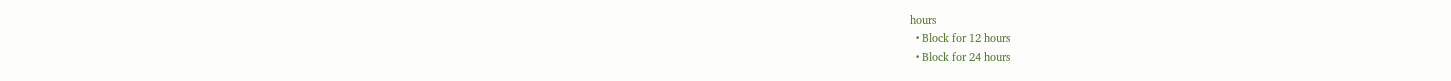hours
  • Block for 12 hours
  • Block for 24 hours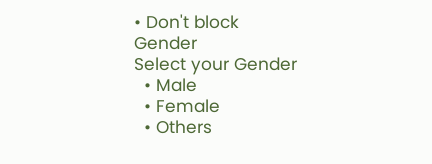• Don't block
Gender
Select your Gender
  • Male
  • Female
  • Others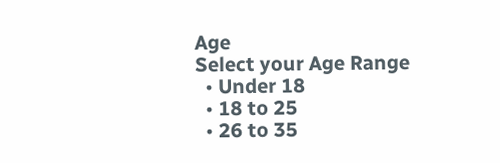Age
Select your Age Range
  • Under 18
  • 18 to 25
  • 26 to 35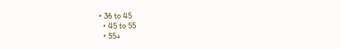• 36 to 45
  • 45 to 55
  • 55+